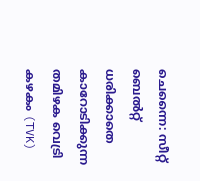ചെന്നൈ: സീറ്റ് ബെൽറ്റ് ധരിക്കാതെ കാറോടിക്കുന്ന തമിഴക വെട്രി കഴകം (TVK)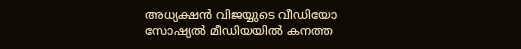അധ്യക്ഷൻ വിജയ്യുടെ വീഡിയോ സോഷ്യൽ മീഡിയയിൽ കനത്ത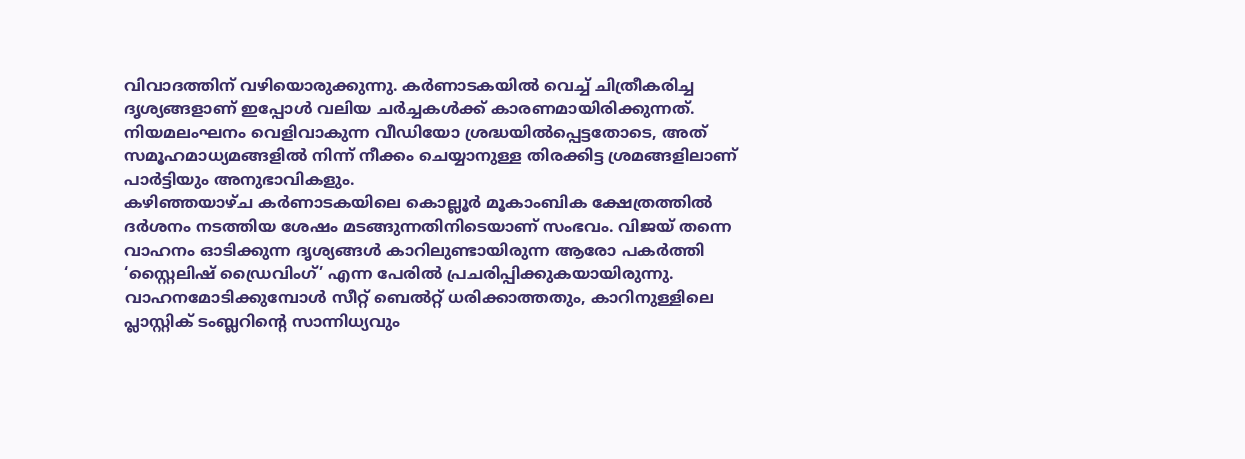വിവാദത്തിന് വഴിയൊരുക്കുന്നു. കർണാടകയിൽ വെച്ച് ചിത്രീകരിച്ച ദൃശ്യങ്ങളാണ് ഇപ്പോൾ വലിയ ചർച്ചകൾക്ക് കാരണമായിരിക്കുന്നത്. നിയമലംഘനം വെളിവാകുന്ന വീഡിയോ ശ്രദ്ധയിൽപ്പെട്ടതോടെ, അത് സമൂഹമാധ്യമങ്ങളിൽ നിന്ന് നീക്കം ചെയ്യാനുള്ള തിരക്കിട്ട ശ്രമങ്ങളിലാണ് പാർട്ടിയും അനുഭാവികളും.
കഴിഞ്ഞയാഴ്ച കർണാടകയിലെ കൊല്ലൂർ മൂകാംബിക ക്ഷേത്രത്തിൽ ദർശനം നടത്തിയ ശേഷം മടങ്ങുന്നതിനിടെയാണ് സംഭവം. വിജയ് തന്നെ വാഹനം ഓടിക്കുന്ന ദൃശ്യങ്ങൾ കാറിലുണ്ടായിരുന്ന ആരോ പകർത്തി ‘സ്റ്റൈലിഷ് ഡ്രൈവിംഗ്’ എന്ന പേരിൽ പ്രചരിപ്പിക്കുകയായിരുന്നു. വാഹനമോടിക്കുമ്പോൾ സീറ്റ് ബെൽറ്റ് ധരിക്കാത്തതും, കാറിനുള്ളിലെ പ്ലാസ്റ്റിക് ടംബ്ലറിന്റെ സാന്നിധ്യവും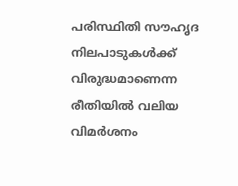പരിസ്ഥിതി സൗഹൃദ നിലപാടുകൾക്ക് വിരുദ്ധമാണെന്ന രീതിയിൽ വലിയ വിമർശനം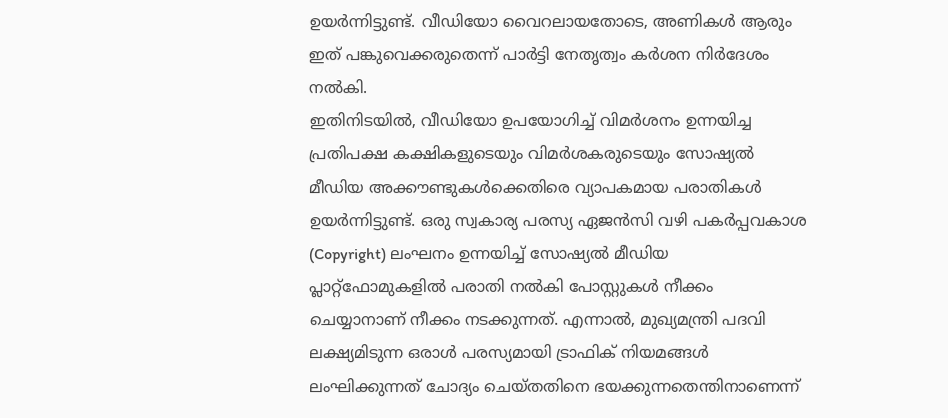ഉയർന്നിട്ടുണ്ട്. വീഡിയോ വൈറലായതോടെ, അണികൾ ആരും ഇത് പങ്കുവെക്കരുതെന്ന് പാർട്ടി നേതൃത്വം കർശന നിർദേശം നൽകി.
ഇതിനിടയിൽ, വീഡിയോ ഉപയോഗിച്ച് വിമർശനം ഉന്നയിച്ച പ്രതിപക്ഷ കക്ഷികളുടെയും വിമർശകരുടെയും സോഷ്യൽ മീഡിയ അക്കൗണ്ടുകൾക്കെതിരെ വ്യാപകമായ പരാതികൾ ഉയർന്നിട്ടുണ്ട്. ഒരു സ്വകാര്യ പരസ്യ ഏജൻസി വഴി പകർപ്പവകാശ (Copyright) ലംഘനം ഉന്നയിച്ച് സോഷ്യൽ മീഡിയ പ്ലാറ്റ്ഫോമുകളിൽ പരാതി നൽകി പോസ്റ്റുകൾ നീക്കം ചെയ്യാനാണ് നീക്കം നടക്കുന്നത്. എന്നാൽ, മുഖ്യമന്ത്രി പദവി ലക്ഷ്യമിടുന്ന ഒരാൾ പരസ്യമായി ട്രാഫിക് നിയമങ്ങൾ ലംഘിക്കുന്നത് ചോദ്യം ചെയ്തതിനെ ഭയക്കുന്നതെന്തിനാണെന്ന്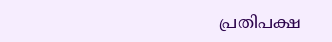പ്രതിപക്ഷ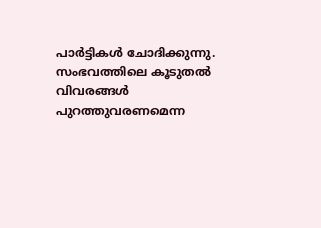പാർട്ടികൾ ചോദിക്കുന്നു. സംഭവത്തിലെ കൂടുതൽ വിവരങ്ങൾ പുറത്തുവരണമെന്ന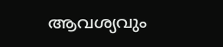ആവശ്യവും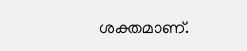ശക്തമാണ്.